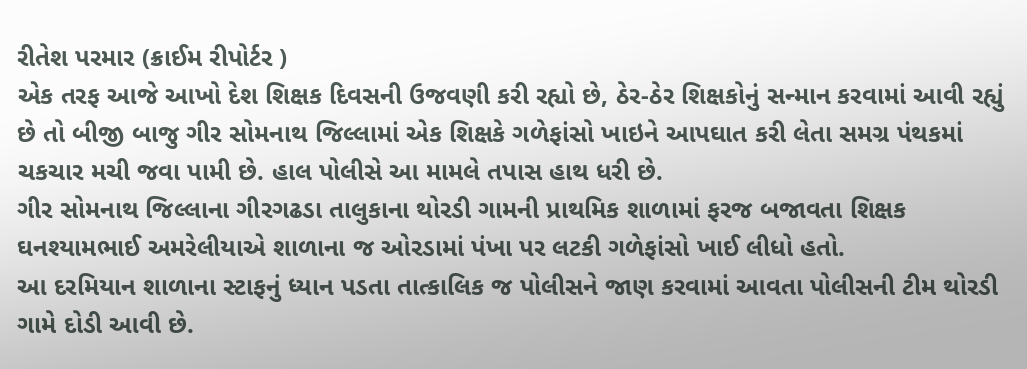રીતેશ પરમાર (ક્રાઈમ રીપોર્ટર )
એક તરફ આજે આખો દેશ શિક્ષક દિવસની ઉજવણી કરી રહ્યો છે, ઠેર-ઠેર શિક્ષકોનું સન્માન કરવામાં આવી રહ્યું છે તો બીજી બાજુ ગીર સોમનાથ જિલ્લામાં એક શિક્ષકે ગળેફાંસો ખાઇને આપઘાત કરી લેતા સમગ્ર પંથકમાં ચકચાર મચી જવા પામી છે. હાલ પોલીસે આ મામલે તપાસ હાથ ધરી છે.
ગીર સોમનાથ જિલ્લાના ગીરગઢડા તાલુકાના થોરડી ગામની પ્રાથમિક શાળામાં ફરજ બજાવતા શિક્ષક ઘનશ્યામભાઈ અમરેલીયાએ શાળાના જ ઓરડામાં પંખા પર લટકી ગળેફાંસો ખાઈ લીધો હતો.
આ દરમિયાન શાળાના સ્ટાફનું ધ્યાન પડતા તાત્કાલિક જ પોલીસને જાણ કરવામાં આવતા પોલીસની ટીમ થોરડી ગામે દોડી આવી છે.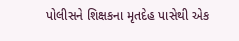પોલીસને શિક્ષકના મૃતદેહ પાસેથી એક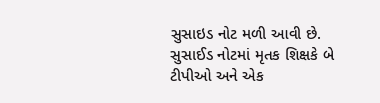સુસાઇડ નોટ મળી આવી છે. સુસાઈડ નોટમાં મૃતક શિક્ષકે બે ટીપીઓ અને એક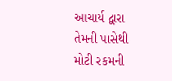આચાર્ય દ્વારા તેમની પાસેથી મોટી રકમની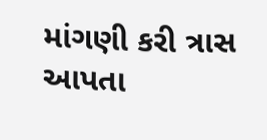માંગણી કરી ત્રાસ આપતા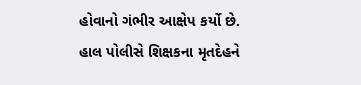હોવાનો ગંભીર આક્ષેપ કર્યો છે.
હાલ પોલીસે શિક્ષકના મૃતદેહને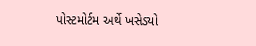પોસ્ટમોર્ટમ અર્થે ખસેડ્યો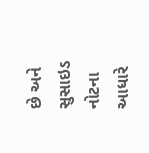છે અને સુસાઇડ નોટના આધારે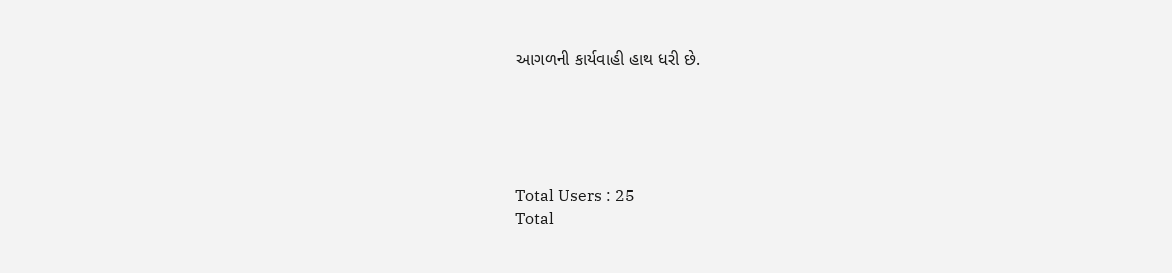આગળની કાર્યવાહી હાથ ધરી છે.





Total Users : 25
Total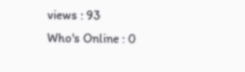views : 93
Who's Online : 0